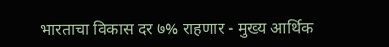भारताचा विकास दर ७% राहणार - मुख्य आर्थिक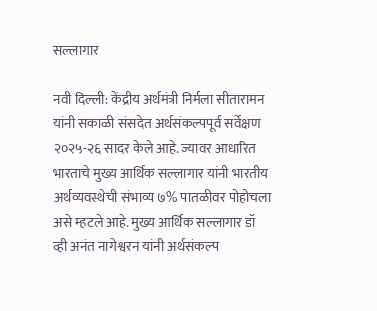सल्लागार

नवी दिल्ली: केंद्रीय अर्थमंत्री निर्मला सीतारामन यांनी सकाळी संसदेत अर्थसंकल्पपूर्व सर्वेक्षण २०२५-२६ सादर केले आहे. ज्यावर आधारित भारताचे मुख्य आर्थिक सल्लागार यांनी भारतीय अर्थव्यवस्थेची संभाव्य ७% पातळीवर पोहोचला असे म्हटले आहे. मुख्य आर्थिक सल्लागार डॉ व्ही अनंत नागेश्वरन यांनी अर्थसंकल्प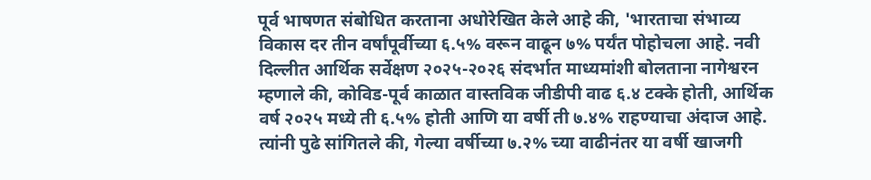पूर्व भाषणत संबोधित करताना अधोरेखित केले आहे की, 'भारताचा संभाव्य विकास दर तीन वर्षांपूर्वीच्या ६.५% वरून वाढून ७% पर्यंत पोहोचला आहे. नवी दिल्लीत आर्थिक सर्वेक्षण २०२५-२०२६ संदर्भात माध्यमांशी बोलताना नागेश्वरन म्हणाले की, कोविड-पूर्व काळात वास्तविक जीडीपी वाढ ६.४ टक्के होती, आर्थिक वर्ष २०२५ मध्ये ती ६.५% होती आणि या वर्षी ती ७.४% राहण्याचा अंदाज आहे. त्यांनी पुढे सांगितले की, गेल्या वर्षीच्या ७.२% च्या वाढीनंतर या वर्षी खाजगी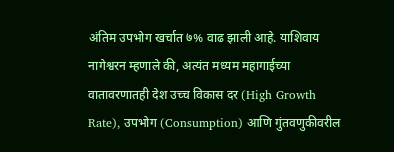अंतिम उपभोग खर्चात ७% वाढ झाली आहे. याशिवाय नागेश्वरन म्हणाले की, अत्यंत मध्यम महागाईच्या वातावरणातही देश उच्च विकास दर (High Growth Rate), उपभोग (Consumption) आणि गुंतवणुकीवरील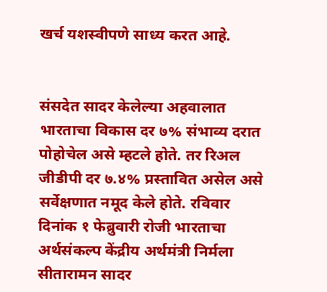खर्च यशस्वीपणे साध्य करत आहे.


संसदेत सादर केलेल्या अहवालात भारताचा विकास दर ७% संभाव्य दरात पोहोचेल असे म्हटले होते. तर रिअल जीडीपी दर ७.४% प्रस्तावित असेल असे सर्वेक्षणात नमूद केले होते. रविवार दिनांक १ फेब्रुवारी रोजी भारताचा अर्थसंकल्प केंद्रीय अर्थमंत्री निर्मला सीतारामन सादर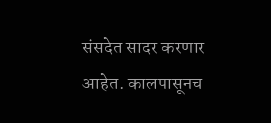संसदेत सादर करणार आहेत. कालपासूनच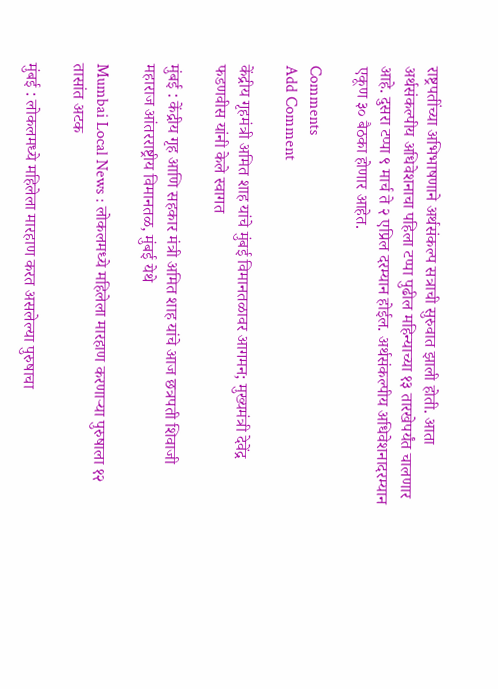राष्ट्रपतींच्या अभिभाषणाने अर्थसंकल्प सत्राची सुरुवात झाली होती. आता अर्थसंकल्पीय अधिवेशनाचा पहिला टप्पा पुढील महिन्याच्या १३ तारखेपर्यंत चालणार आहे. दुसरा टप्पा ९ मार्च ते २ एप्रिल दरम्यान होईल. अर्थसंकल्पीय अधिवेशनादरम्यान एकूण ३० बैठका होणार आहेत.

Comments
Add Comment

केंद्रीय गृहमंत्री अमित शाह यांचे मुंबई विमानतळावर आगमन; मुख्यमंत्री देवेंद्र फडणवीस यांनी केले स्वागत

मुंबई : केंद्रीय गृह आणि सहकार मंत्री अमित शाह यांचे आज छत्रपती शिवाजी महाराज आंतरराष्ट्रीय विमानतळ, मुंबई येथे

Mumbai Local News : लोकलमध्ये महिलेला मारहाण करणाऱ्या पुरुषाला १२ तासांत अटक

मुंबई : लोकलमध्ये महिलेला मारहाण करत असलेल्या पुरुषाचा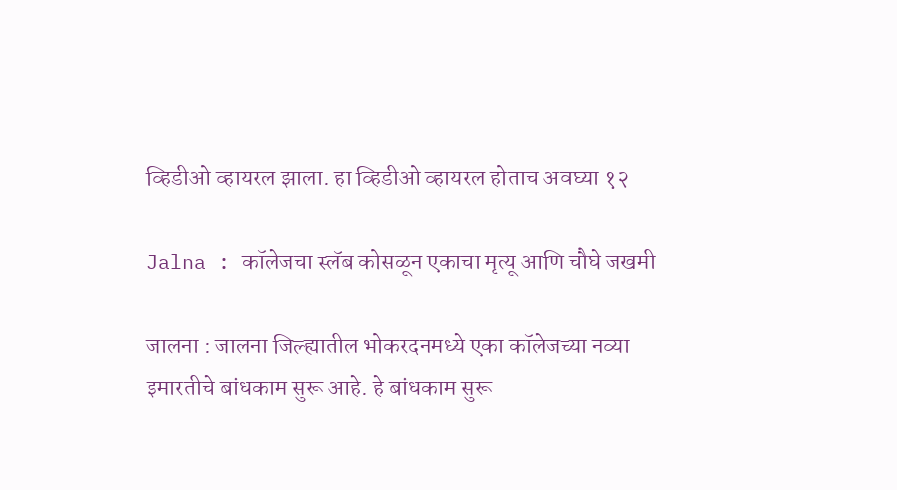व्हिडीओ व्हायरल झाला. हा व्हिडीओ व्हायरल होताच अवघ्या १२

Jalna : कॉलेजचा स्लॅब कोसळून एकाचा मृत्यू आणि चौघे जखमी

जालना : जालना जिल्ह्यातील भोकरदनमध्ये एका कॉलेजच्या नव्या इमारतीचे बांधकाम सुरू आहे. हे बांधकाम सुरू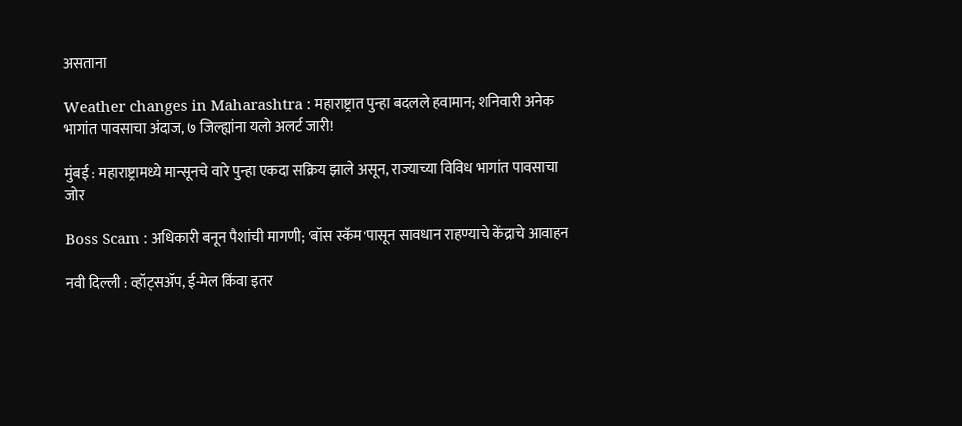असताना

Weather changes in Maharashtra : महाराष्ट्रात पुन्हा बदलले हवामान; शनिवारी अनेक भागांत पावसाचा अंदाज, ७ जिल्ह्यांना यलो अलर्ट जारी!

मुंबई : महाराष्ट्रामध्ये मान्सूनचे वारे पुन्हा एकदा सक्रिय झाले असून, राज्याच्या विविध भागांत पावसाचा जोर

Boss Scam : अधिकारी बनून पैशांची मागणी; 'बॉस स्कॅम'पासून सावधान राहण्याचे केंद्राचे आवाहन

नवी दिल्ली : व्हॉट्सॲप, ई-मेल किंवा इतर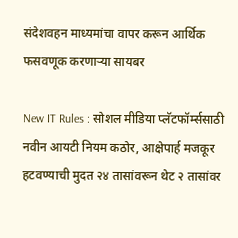संदेशवहन माध्यमांचा वापर करून आर्थिक फसवणूक करणाऱ्या सायबर

New IT Rules : सोशल मीडिया प्लॅटफॉर्म्ससाठी नवीन आयटी नियम कठोर, आक्षेपार्ह मजकूर हटवण्याची मुदत २४ तासांवरून थेट २ तासांवर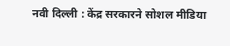नवी दिल्ली : केंद्र सरकारने सोशल मीडिया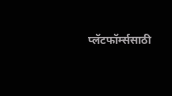प्लॅटफॉर्म्ससाठी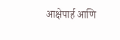आक्षेपार्ह आणि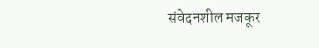संवेदनशील मजकूर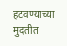हटवण्याच्या मुदतीत